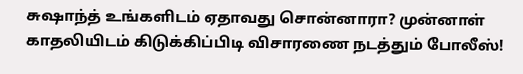சுஷாந்த் உங்களிடம் ஏதாவது சொன்னாரா? முன்னாள் காதலியிடம் கிடுக்கிப்பிடி விசாரணை நடத்தும் போலீஸ்!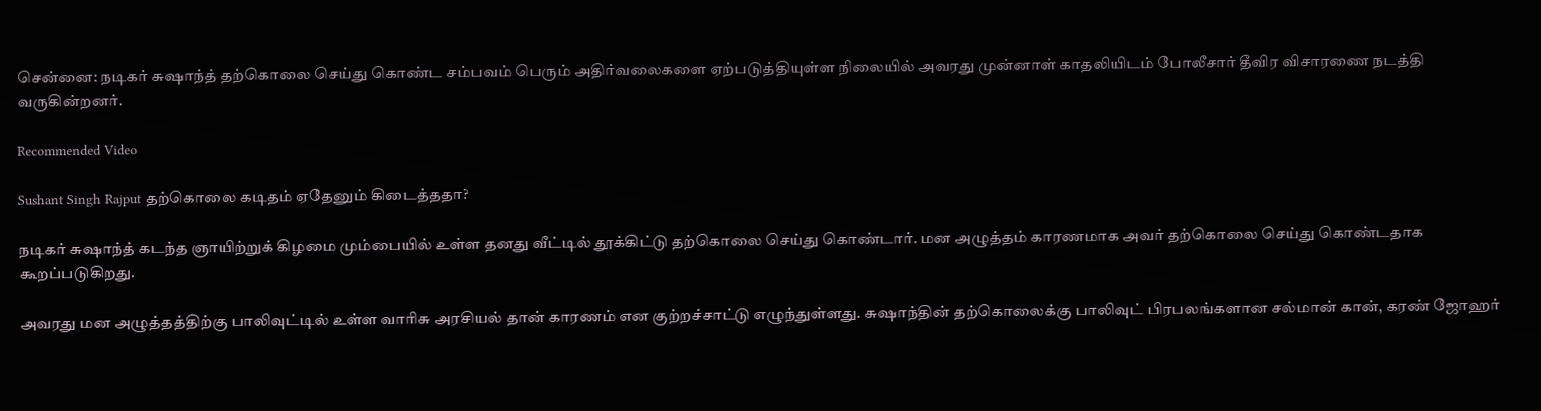சென்னை: நடிகர் சுஷாந்த் தற்கொலை செய்து கொண்ட சம்பவம் பெரும் அதிர்வலைகளை ஏற்படுத்தியுள்ள நிலையில் அவரது முன்னாள் காதலியிடம் போலீசார் தீவிர விசாரணை நடத்தி வருகின்றனர்.

Recommended Video

Sushant Singh Rajput தற்கொலை கடிதம் ஏதேனும் கிடைத்ததா?

நடிகர் சுஷாந்த் கடந்த ஞாயிற்றுக் கிழமை மும்பையில் உள்ள தனது வீட்டில் தூக்கிட்டு தற்கொலை செய்து கொண்டார். மன அழுத்தம் காரணமாக அவர் தற்கொலை செய்து கொண்டதாக கூறப்படுகிறது.

அவரது மன அழுத்தத்திற்கு பாலிவுட்டில் உள்ள வாரிசு அரசியல் தான் காரணம் என குற்றச்சாட்டு எழுந்துள்ளது. சுஷாந்தின் தற்கொலைக்கு பாலிவுட் பிரபலங்களான சல்மான் கான், கரண் ஜோஹர்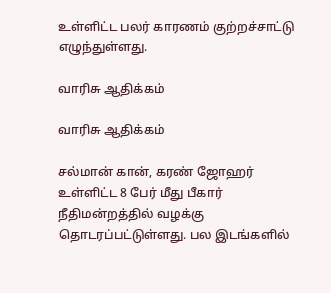உள்ளிட்ட பலர் காரணம் குற்றச்சாட்டு எழுந்துள்ளது.

வாரிசு ஆதிக்கம்

வாரிசு ஆதிக்கம்

சல்மான் கான், கரண் ஜோஹர் உள்ளிட்ட 8 பேர் மீது பீகார் நீதிமன்றத்தில் வழக்கு தொடரப்பட்டுள்ளது. பல இடங்களில்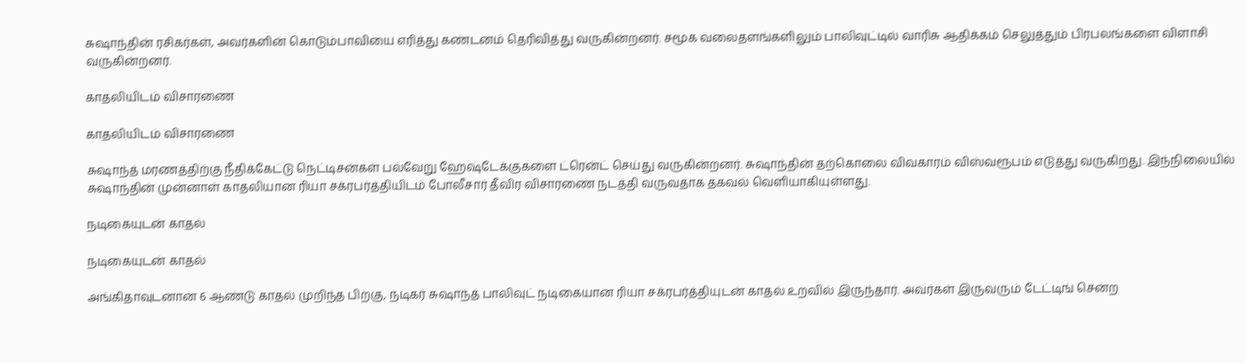சுஷாந்தின் ரசிகர்கள், அவர்களின் கொடும்பாவியை எரித்து கண்டனம் தெரிவித்து வருகின்றனர். சமூக வலைதளங்களிலும் பாலிவுட்டில் வாரிசு ஆதிக்கம் செலுத்தும் பிரபலங்களை விளாசி வருகின்றனர்.

காதலியிடம் விசாரணை

காதலியிடம் விசாரணை

சுஷாந்த் மரணத்திற்கு நீதிக்கேட்டு நெட்டிசன்கள் பல்வேறு ஹேஷ்டேக்குகளை ட்ரென்ட் செய்து வருகின்றனர். சுஷாந்தின் தற்கொலை விவகாரம் விஸ்வரூபம் எடுத்து வருகிறது. இந்நிலையில் சுஷாந்தின் முன்னாள் காதலியான ரியா சக்ரபர்த்தியிடம் போலீசார் தீவிர விசாரணை நடத்தி வருவதாக தகவல் வெளியாகியுள்ளது.

நடிகையுடன் காதல்

நடிகையுடன் காதல்

அங்கிதாவுடனான 6 ஆண்டு காதல் முறிந்த பிறகு, நடிகர் சுஷாந்த் பாலிவுட் நடிகையான ரியா சக்ரபர்த்தியுடன் காதல் உறவில் இருந்தார். அவர்கள் இருவரும் டேட்டிங் சென்ற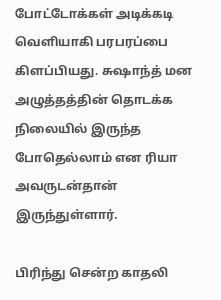போட்டோக்கள் அடிக்கடி வெளியாகி பரபரப்பை கிளப்பியது. சுஷாந்த் மன அழுத்தத்தின் தொடக்க நிலையில் இருந்த போதெல்லாம் என ரியா அவருடன்தான் இருந்துள்ளார்.

பிரிந்து சென்ற காதலி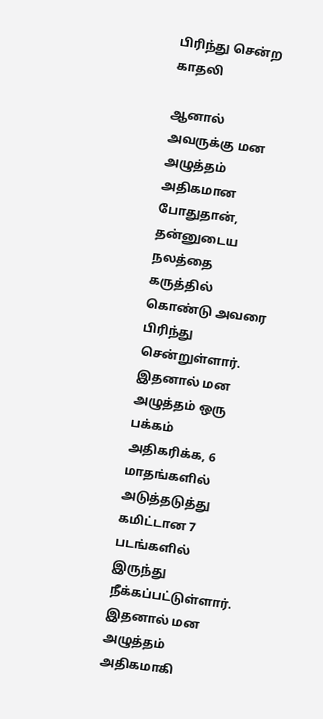பிரிந்து சென்ற காதலி

ஆனால் அவருக்கு மன அழுத்தம் அதிகமான போதுதான், தன்னுடைய நலத்தை கருத்தில் கொண்டு அவரை பிரிந்து சென்றுள்ளார். இதனால் மன அழுத்தம் ஒரு பக்கம் அதிகரிக்க, 6 மாதங்களில் அடுத்தடுத்து கமிட்டான 7 படங்களில் இருந்து நீக்கப்பட்டுள்ளார். இதனால் மன அழுத்தம் அதிகமாகி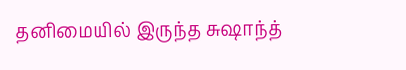தனிமையில் இருந்த சுஷாந்த்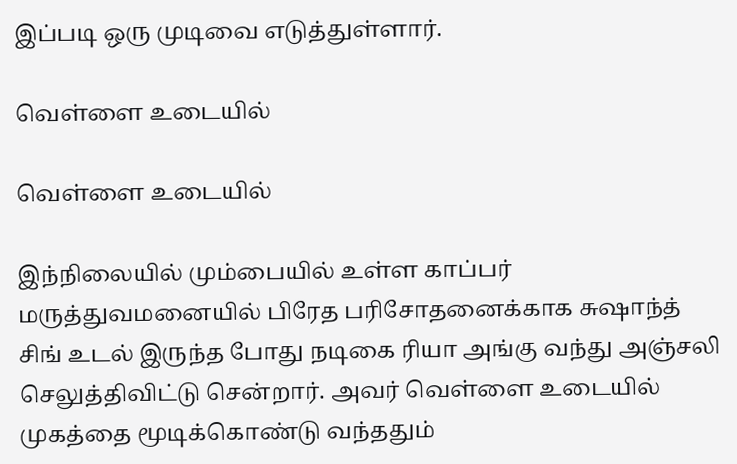இப்படி ஒரு முடிவை எடுத்துள்ளார்.

வெள்ளை உடையில்

வெள்ளை உடையில்

இந்நிலையில் மும்பையில் உள்ள காப்பர் மருத்துவமனையில் பிரேத பரிசோதனைக்காக சுஷாந்த் சிங் உடல் இருந்த போது நடிகை ரியா அங்கு வந்து அஞ்சலி செலுத்திவிட்டு சென்றார். அவர் வெள்ளை உடையில் முகத்தை மூடிக்கொண்டு வந்ததும்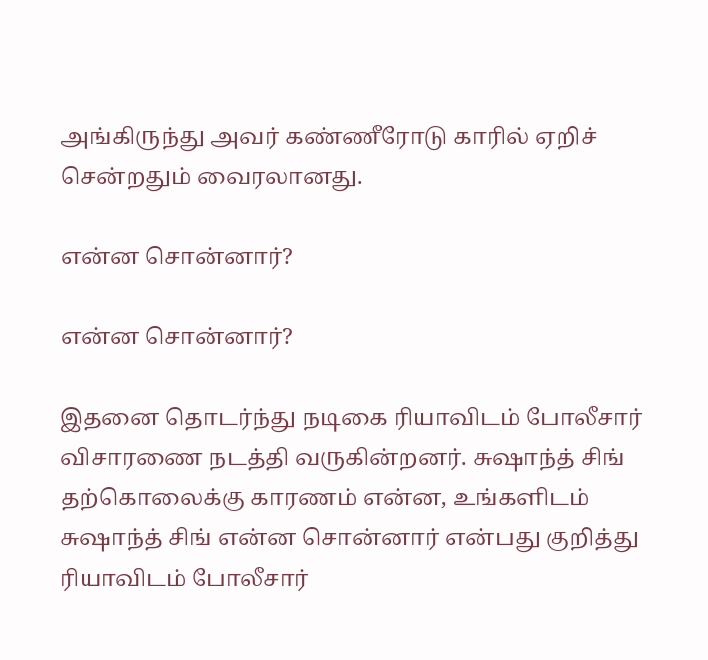அங்கிருந்து அவர் கண்ணீரோடு காரில் ஏறிச் சென்றதும் வைரலானது.

என்ன சொன்னார்?

என்ன சொன்னார்?

இதனை தொடர்ந்து நடிகை ரியாவிடம் போலீசார் விசாரணை நடத்தி வருகின்றனர். சுஷாந்த் சிங் தற்கொலைக்கு காரணம் என்ன, உங்களிடம் சுஷாந்த் சிங் என்ன சொன்னார் என்பது குறித்து ரியாவிடம் போலீசார்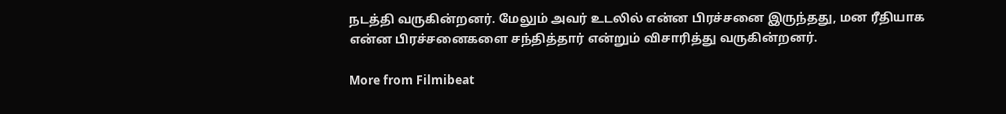நடத்தி வருகின்றனர். மேலும் அவர் உடலில் என்ன பிரச்சனை இருந்தது, மன ரீதியாக என்ன பிரச்சனைகளை சந்தித்தார் என்றும் விசாரித்து வருகின்றனர்.

More from Filmibeat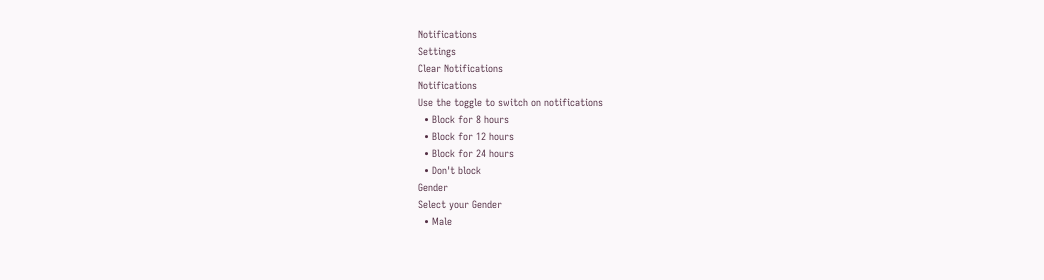Notifications
Settings
Clear Notifications
Notifications
Use the toggle to switch on notifications
  • Block for 8 hours
  • Block for 12 hours
  • Block for 24 hours
  • Don't block
Gender
Select your Gender
  • Male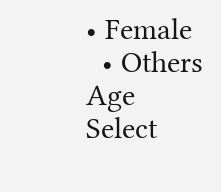• Female
  • Others
Age
Select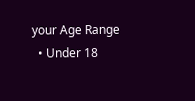your Age Range
  • Under 18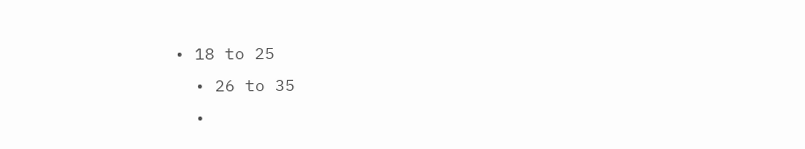• 18 to 25
  • 26 to 35
  •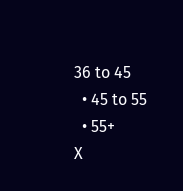36 to 45
  • 45 to 55
  • 55+
X